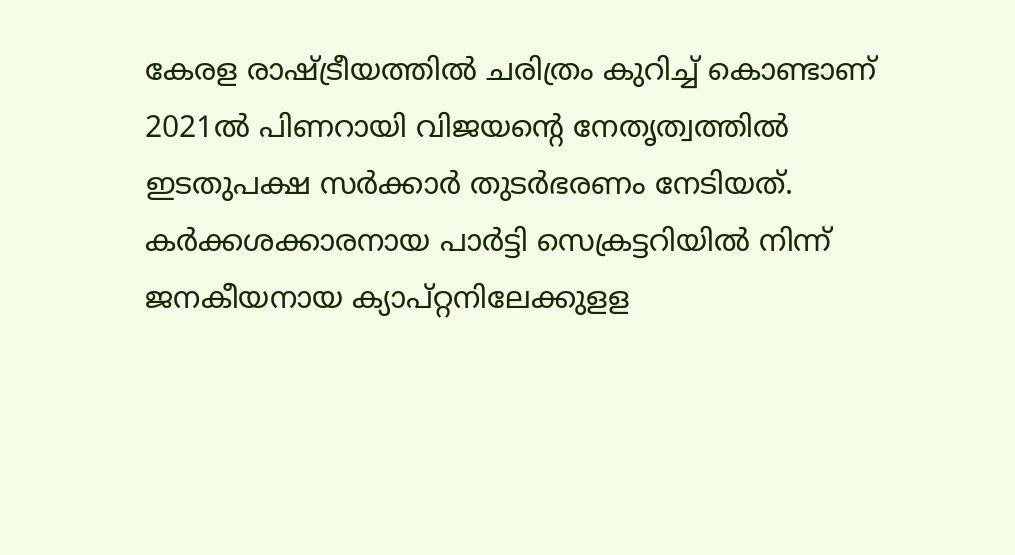കേരള രാഷ്ട്രീയത്തില്‍ ചരിത്രം കുറിച്ച്‌ കൊണ്ടാണ് 2021ല്‍ പിണറായി വിജയന്റെ നേതൃത്വത്തില്‍ ഇടതുപക്ഷ സര്‍ക്കാര്‍ തുടര്‍ഭരണം നേടിയത്. കര്‍ക്കശക്കാരനായ പാര്‍ട്ടി സെക്രട്ടറിയില്‍ നിന്ന് ജനകീയനായ ക്യാപ്റ്റനിലേക്കുളള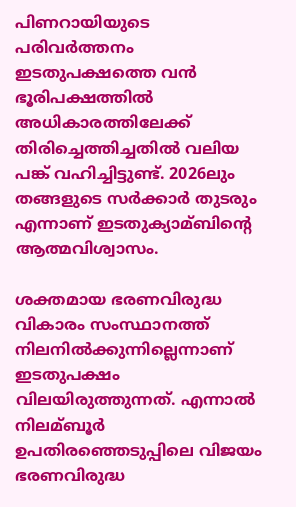പിണറായിയുടെ പരിവർത്തനം ഇടതുപക്ഷത്തെ വന്‍ ഭൂരിപക്ഷത്തില്‍ അധികാരത്തിലേക്ക് തിരിച്ചെത്തിച്ചതില്‍ വലിയ പങ്ക് വഹിച്ചിട്ടുണ്ട്. 2026ലും തങ്ങളുടെ സര്‍ക്കാര്‍ തുടരും എന്നാണ് ഇടതുക്യാമ്ബിന്റെ ആത്മവിശ്വാസം.

ശക്തമായ ഭരണവിരുദ്ധ വികാരം സംസ്ഥാനത്ത് നിലനില്‍ക്കുന്നില്ലെന്നാണ് ഇടതുപക്ഷം വിലയിരുത്തുന്നത്. എന്നാല്‍ നിലമ്ബൂര്‍ ഉപതിരഞ്ഞെടുപ്പിലെ വിജയം ഭരണവിരുദ്ധ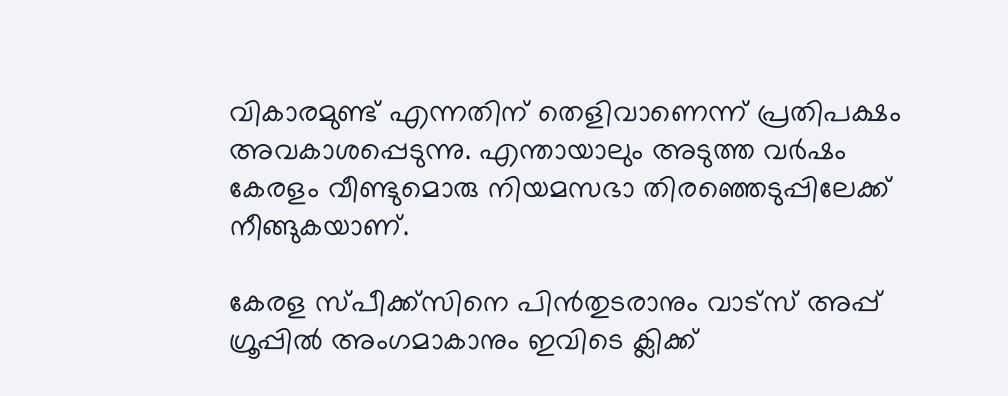വികാരമുണ്ട് എന്നതിന് തെളിവാണെന്ന് പ്രതിപക്ഷം അവകാശപ്പെടുന്നു. എന്തായാലും അടുത്ത വര്‍ഷം കേരളം വീണ്ടുമൊരു നിയമസഭാ തിരഞ്ഞെടുപ്പിലേക്ക് നീങ്ങുകയാണ്.

കേരള സ്പീക്ക്സിനെ പിൻതുടരാനും വാട്സ് അപ്പ് ഗ്രൂപ്പിൽ അംഗമാകാനും ഇവിടെ ക്ലിക്ക്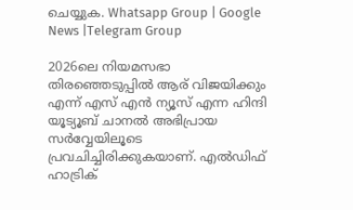ചെയ്യുക. Whatsapp Group | Google News |Telegram Group

2026ലെ നിയമസഭാ തിരഞ്ഞെടുപ്പില്‍ ആര് വിജയിക്കും എന്ന് എസ് എന്‍ ന്യൂസ് എന്ന ഹിന്ദി യൂട്യൂബ് ചാനല്‍ അഭിപ്രായ സര്‍വ്വേയിലൂടെ പ്രവചിച്ചിരിക്കുകയാണ്. എല്‍ഡിഫ് ഹാട്രിക്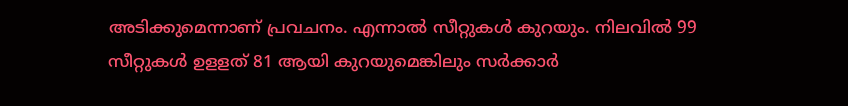അടിക്കുമെന്നാണ് പ്രവചനം. എന്നാല്‍ സീറ്റുകള്‍ കുറയും. നിലവില്‍ 99 സീറ്റുകള്‍ ഉളളത് 81 ആയി കുറയുമെങ്കിലും സര്‍ക്കാര്‍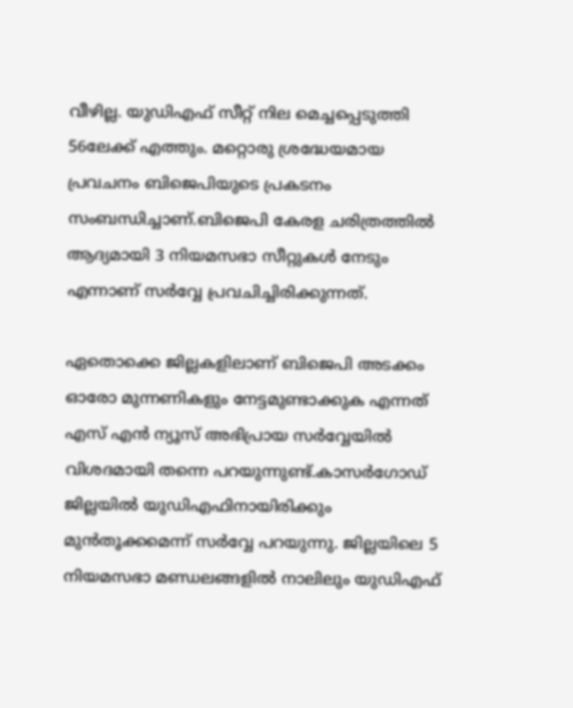വീഴില്ല. യുഡിഎഫ് സീറ്റ് നില മെച്ചപ്പെടുത്തി 56ലേക്ക് എത്തും. മറ്റൊരു ശ്രദ്ധേയമായ പ്രവചനം ബിജെപിയുടെ പ്രകടനം സംബന്ധിച്ചാണ്.ബിജെപി കേരള ചരിത്രത്തില്‍ ആദ്യമായി 3 നിയമസഭാ സീറ്റുകള്‍ നേടും എന്നാണ് സര്‍വ്വേ പ്രവചിച്ചിരിക്കുന്നത്.

ഏതൊക്കെ ജില്ലകളിലാണ് ബിജെപി അടക്കം ഓരോ മുന്നണികളും നേട്ടമുണ്ടാക്കുക എന്നത് എസ് എന്‍ ന്യൂസ് അഭിപ്രായ സര്‍വ്വേയില്‍ വിശദമായി തന്നെ പറയുന്നുണ്ട്.കാസര്‍ഗോഡ് ജില്ലയില്‍ യുഡിഎഫിനായിരിക്കും മുന്‍തൂക്കമെന്ന് സര്‍വ്വേ പറയുന്നു. ജില്ലയിലെ 5 നിയമസഭാ മണ്ഡലങ്ങളില്‍ നാലിലും യുഡിഎഫ്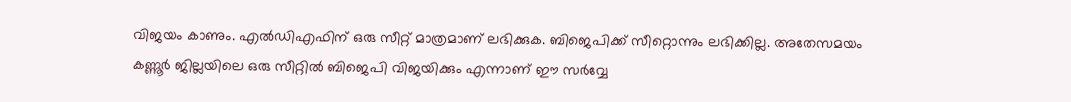വിജയം കാണും. എല്‍ഡിഎഫിന് ഒരു സീറ്റ് മാത്രമാണ് ലഭിക്കുക. ബിജെപിക്ക് സീറ്റൊന്നും ലഭിക്കില്ല. അതേസമയം കണ്ണൂര്‍ ജില്ലയിലെ ഒരു സീറ്റില്‍ ബിജെപി വിജയിക്കും എന്നാണ് ഈ സര്‍വ്വേ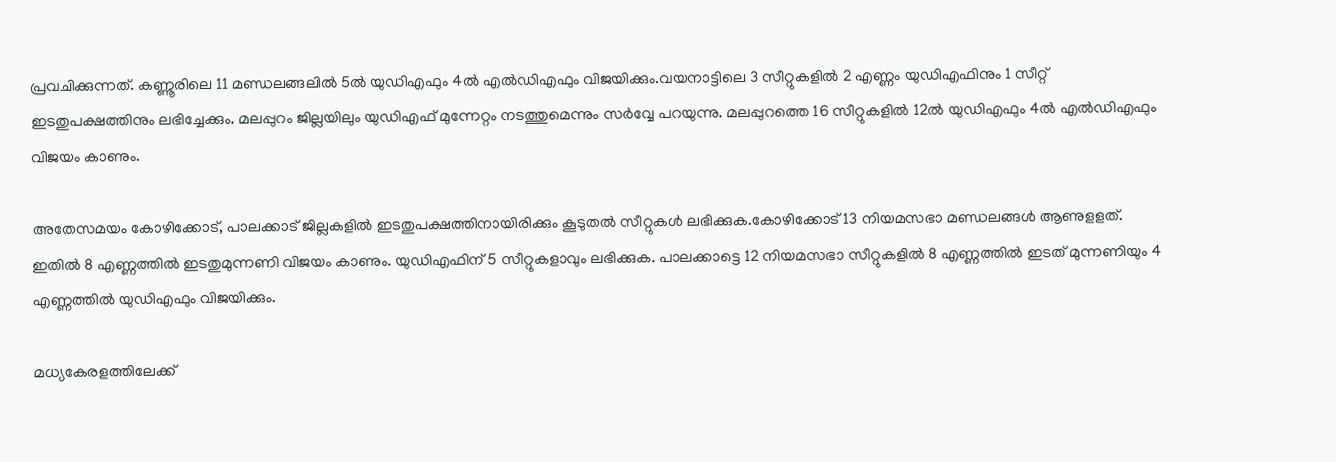പ്രവചിക്കുന്നത്. കണ്ണൂരിലെ 11 മണ്ഡലങ്ങലില്‍ 5ല്‍ യുഡിഎഫും 4ല്‍ എല്‍ഡിഎഫും വിജയിക്കും.വയനാട്ടിലെ 3 സീറ്റുകളില്‍ 2 എണ്ണം യുഡിഎഫിനും 1 സീറ്റ് ഇടതുപക്ഷത്തിനും ലഭിച്ചേക്കും. മലപ്പുറം ജില്ലയിലും യുഡിഎഫ് മുന്നേറ്റം നടത്തുമെന്നും സര്‍വ്വേ പറയുന്നു. മലപ്പുറത്തെ 16 സീറ്റുകളില്‍ 12ല്‍ യുഡിഎഫും 4ല്‍ എല്‍ഡിഎഫും വിജയം കാണും.

അതേസമയം കോഴിക്കോട്, പാലക്കാട് ജില്ലകളില്‍ ഇടതുപക്ഷത്തിനായിരിക്കും കൂടുതല്‍ സീറ്റുകള്‍ ലഭിക്കുക.കോഴിക്കോട് 13 നിയമസഭാ മണ്ഡലങ്ങള്‍ ആണുളളത്. ഇതില്‍ 8 എണ്ണത്തില്‍ ഇടതുമുന്നണി വിജയം കാണും. യുഡിഎഫിന് 5 സീറ്റുകളാവും ലഭിക്കുക. പാലക്കാട്ടെ 12 നിയമസഭാ സീറ്റുകളില്‍ 8 എണ്ണത്തില്‍ ഇടത് മുന്നണിയും 4 എണ്ണത്തില്‍ യുഡിഎഫും വിജയിക്കും.

മധ്യകേരളത്തിലേക്ക്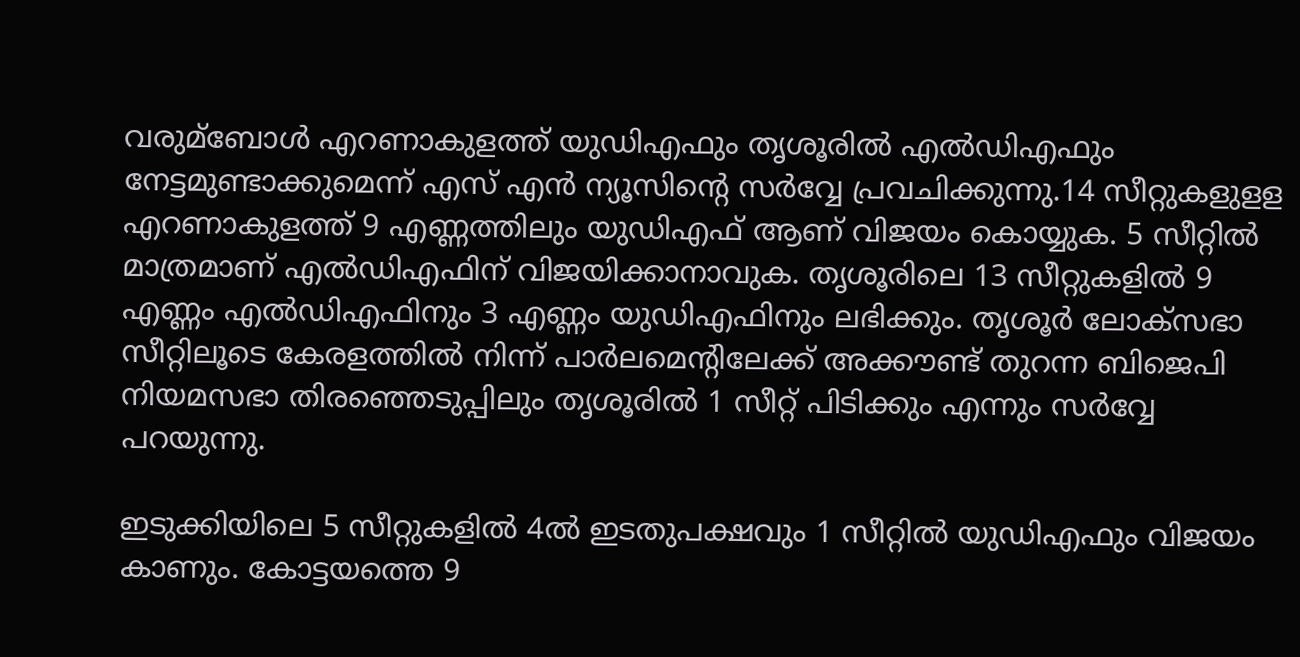വരുമ്ബോള്‍ എറണാകുളത്ത് യുഡിഎഫും തൃശൂരില്‍ എല്‍ഡിഎഫും നേട്ടമുണ്ടാക്കുമെന്ന് എസ് എന്‍ ന്യൂസിന്റെ സര്‍വ്വേ പ്രവചിക്കുന്നു.14 സീറ്റുകളുളള എറണാകുളത്ത് 9 എണ്ണത്തിലും യുഡിഎഫ് ആണ് വിജയം കൊയ്യുക. 5 സീറ്റില്‍ മാത്രമാണ് എല്‍ഡിഎഫിന് വിജയിക്കാനാവുക. തൃശൂരിലെ 13 സീറ്റുകളില്‍ 9 എണ്ണം എല്‍ഡിഎഫിനും 3 എണ്ണം യുഡിഎഫിനും ലഭിക്കും. തൃശൂര്‍ ലോക്‌സഭാ സീറ്റിലൂടെ കേരളത്തില്‍ നിന്ന് പാര്‍ലമെന്റിലേക്ക് അക്കൗണ്ട് തുറന്ന ബിജെപി നിയമസഭാ തിരഞ്ഞെടുപ്പിലും തൃശൂരില്‍ 1 സീറ്റ് പിടിക്കും എന്നും സര്‍വ്വേ പറയുന്നു.

ഇടുക്കിയിലെ 5 സീറ്റുകളില്‍ 4ല്‍ ഇടതുപക്ഷവും 1 സീറ്റില്‍ യുഡിഎഫും വിജയം കാണും. കോട്ടയത്തെ 9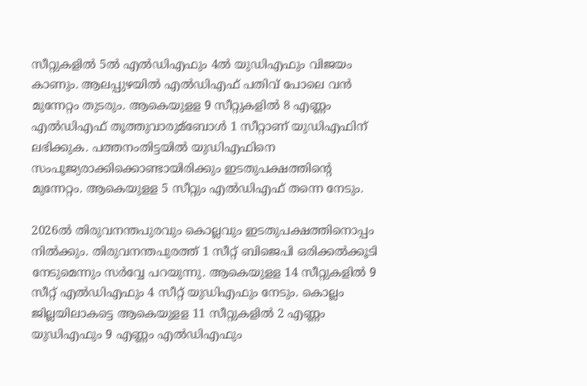സീറ്റുകളില്‍ 5ല്‍ എല്‍ഡിഎഫും 4ല്‍ യുഡിഎഫും വിജയം കാണും. ആലപ്പുഴയില്‍ എല്‍ഡിഎഫ് പതിവ് പോലെ വന്‍ മുന്നേറ്റം തുടരും. ആകെയുളള 9 സീറ്റുകളില്‍ 8 എണ്ണം എല്‍ഡിഎഫ് തൂത്തുവാരുമ്ബോള്‍ 1 സീറ്റാണ് യുഡിഎഫിന് ലഭിക്കുക. പത്തനംതിട്ടയില്‍ യുഡിഎഫിനെ സംപൂജ്യരാക്കിക്കൊണ്ടായിരിക്കും ഇടതുപക്ഷത്തിന്റെ മുന്നേറ്റം. ആകെയുളള 5 സീറ്റും എല്‍ഡിഎഫ് തന്നെ നേടും.

2026ല്‍ തിരുവനന്തപുരവും കൊല്ലവും ഇടതുപക്ഷത്തിനൊപ്പം നില്‍ക്കും. തിരുവനന്തപുരത്ത് 1 സീറ്റ് ബിജെപി ഒരിക്കല്‍ക്കൂടി നേടുമെന്നും സര്‍വ്വേ പറയുന്നു. ആകെയുളള 14 സീറ്റുകളില്‍ 9 സീറ്റ് എല്‍ഡിഎഫും 4 സീറ്റ് യുഡിഎഫും നേടും. കൊല്ലം ജില്ലയിലാകട്ടെ ആകെയുളള 11 സീറ്റുകളില്‍ 2 എണ്ണം യുഡിഎഫും 9 എണ്ണം എല്‍ഡിഎഫും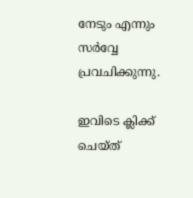നേടും എന്നും സര്‍വ്വേ പ്രവചിക്കുന്നു.

ഇവിടെ ക്ലിക്ക് ചെയ്ത്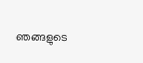ഞങ്ങളുടെ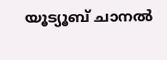യൂട്യൂബ് ചാനൽ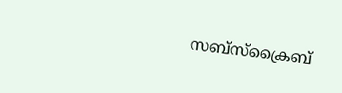സബ്സ്ക്രൈബ്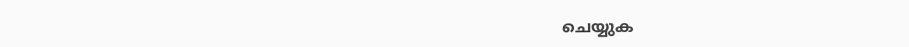ചെയ്യുക